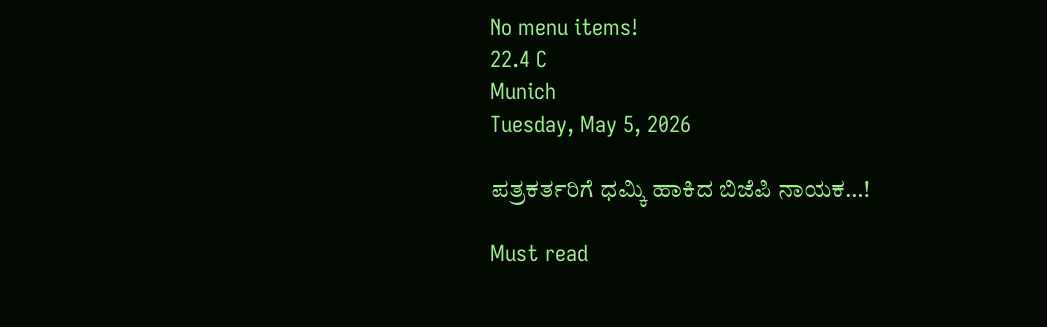No menu items!
22.4 C
Munich
Tuesday, May 5, 2026

ಪತ್ರಕರ್ತರಿಗೆ ಧಮ್ಕಿ ಹಾಕಿದ ಬಿಜೆಪಿ ನಾಯಕ…!

Must read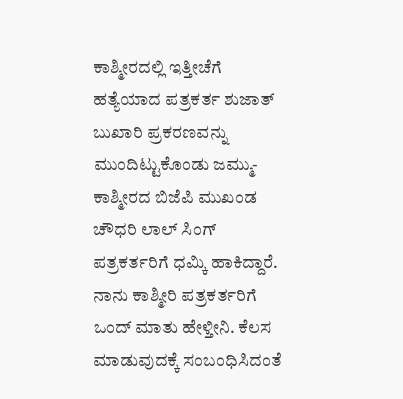ಕಾಶ್ಮೀರದಲ್ಲಿ ಇತ್ತೀಚೆಗೆ ಹತ್ಯೆಯಾದ ಪತ್ರಕರ್ತ ಶುಜಾತ್ ಬುಖಾರಿ ಪ್ರಕರಣವನ್ನು ಮುಂದಿಟ್ಟುಕೊಂಡು ಜಮ್ಮು-ಕಾಶ್ಮೀರದ ಬಿಜೆಪಿ ಮುಖಂಡ ಚೌಧರಿ ಲಾಲ್ ಸಿಂಗ್ ಪತ್ರಕರ್ತರಿಗೆ ಧಮ್ಕಿ ಹಾಕಿದ್ದಾರೆ.
ನಾನು ಕಾಶ್ಮೀರಿ ಪತ್ರಕರ್ತರಿಗೆ ಒಂದ್ ಮಾತು ಹೇಳ್ತೀನಿ. ಕೆಲಸ‌ ಮಾಡುವುದಕ್ಕೆ ಸಂಬಂಧಿಸಿದಂತೆ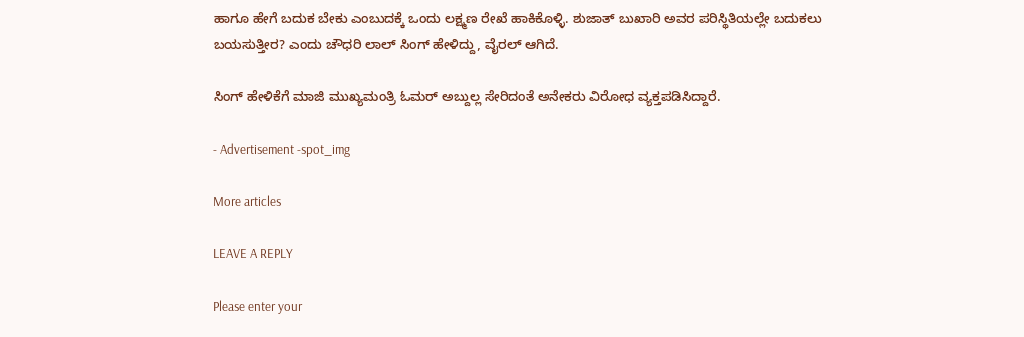ಹಾಗೂ ಹೇಗೆ ಬದುಕ ಬೇಕು ಎಂಬುದಕ್ಕೆ ಒಂದು ಲಕ್ಷ್ಮಣ ರೇಖೆ ಹಾಕಿಕೊಳ್ಳಿ. ಶುಜಾತ್ ಬುಖಾರಿ ಅವರ ಪರಿಸ್ಥಿತಿಯಲ್ಲೇ ಬದುಕಲು ಬಯಸುತ್ತೀರ? ಎಂದು ಚೌಧರಿ ಲಾಲ್ ಸಿಂಗ್ ಹೇಳಿದ್ದು, ವೈರಲ್ ಆಗಿದೆ.

ಸಿಂಗ್ ಹೇಳಿಕೆಗೆ ಮಾಜಿ ಮುಖ್ಯಮಂತ್ರಿ ಓಮರ್ ಅಬ್ದುಲ್ಲ ಸೇರಿದಂತೆ ಅನೇಕರು ವಿರೋಧ ವ್ಯಕ್ತಪಡಿಸಿದ್ದಾರೆ.

- Advertisement -spot_img

More articles

LEAVE A REPLY

Please enter your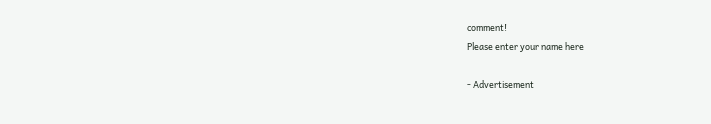comment!
Please enter your name here

- Advertisement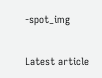-spot_img

Latest article